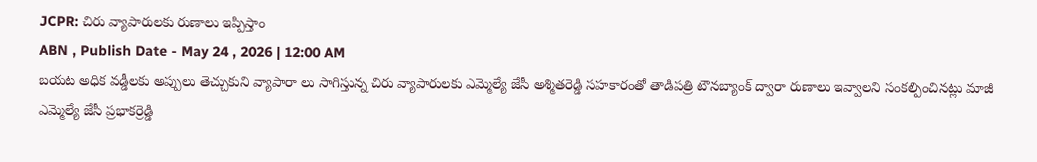JCPR: చిరు వ్యాపారులకు రుణాలు ఇప్పిస్తాం
ABN , Publish Date - May 24 , 2026 | 12:00 AM
బయట అధిక వడ్డీలకు అప్పులు తెచ్చుకుని వ్యాపారా లు సాగిస్తున్న చిరు వ్యాపారులకు ఎమ్మెల్యే జేసీ అశ్మితరెడ్డి సహకారంతో తాడిపత్రి టౌనబ్యాంక్ ద్వారా రుణాలు ఇవ్వాలని సంకల్పించినట్లు మాజీ ఎమ్మెల్యే జేసీ ప్రభాకర్రెడ్డి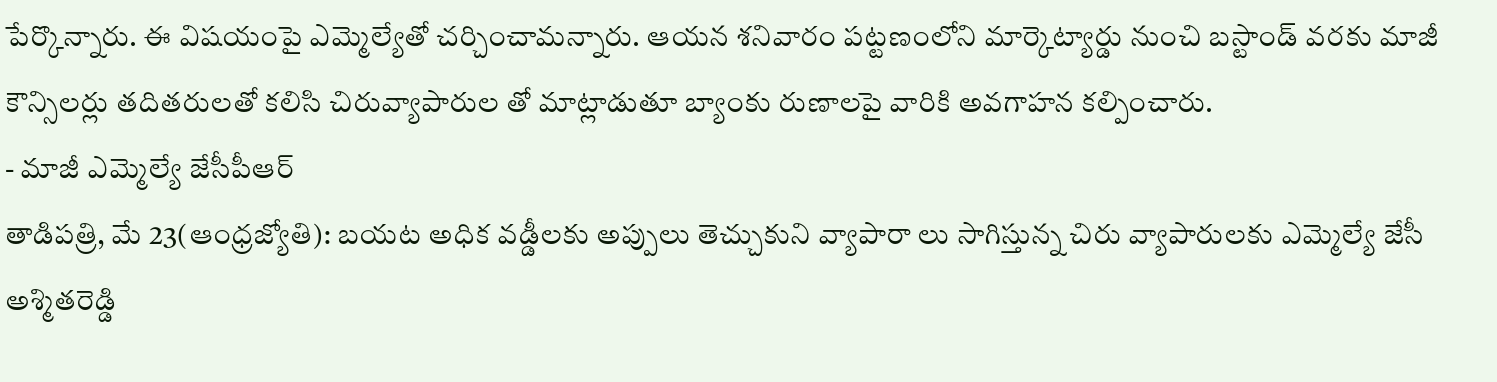పేర్కొన్నారు. ఈ విషయంపై ఎమ్మెల్యేతో చర్చించామన్నారు. ఆయన శనివారం పట్టణంలోని మార్కెట్యార్డు నుంచి బస్టాండ్ వరకు మాజీ కౌన్సిలర్లు తదితరులతో కలిసి చిరువ్యాపారుల తో మాట్లాడుతూ బ్యాంకు రుణాలపై వారికి అవగాహన కల్పించారు.
- మాజీ ఎమ్మెల్యే జేసీపీఆర్
తాడిపత్రి, మే 23(ఆంధ్రజ్యోతి): బయట అధిక వడ్డీలకు అప్పులు తెచ్చుకుని వ్యాపారా లు సాగిస్తున్న చిరు వ్యాపారులకు ఎమ్మెల్యే జేసీ అశ్మితరెడ్డి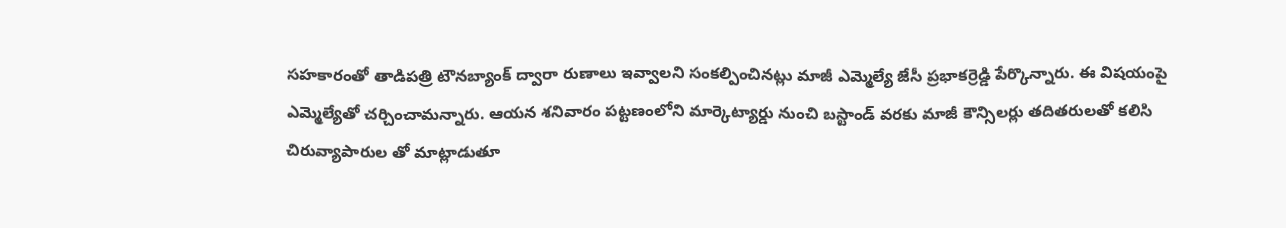సహకారంతో తాడిపత్రి టౌనబ్యాంక్ ద్వారా రుణాలు ఇవ్వాలని సంకల్పించినట్లు మాజీ ఎమ్మెల్యే జేసీ ప్రభాకర్రెడ్డి పేర్కొన్నారు. ఈ విషయంపై ఎమ్మెల్యేతో చర్చించామన్నారు. ఆయన శనివారం పట్టణంలోని మార్కెట్యార్డు నుంచి బస్టాండ్ వరకు మాజీ కౌన్సిలర్లు తదితరులతో కలిసి చిరువ్యాపారుల తో మాట్లాడుతూ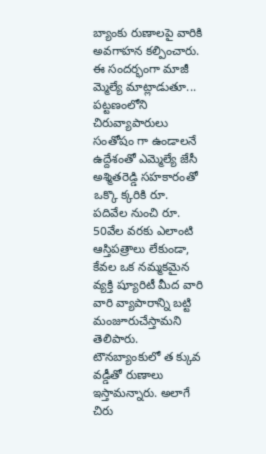బ్యాంకు రుణాలపై వారికి అవగాహన కల్పించారు. ఈ సందర్భంగా మాజీ మ్మెల్యే మాట్లాడుతూ... పట్టణంలోని చిరువ్యాపారులు సంతోషం గా ఉండాలనే ఉద్దేశంతో ఎమ్మెల్యే జేసీ అశ్మితరెడ్డి సహకారంతో ఒక్కొ క్కరికి రూ. పదివేల నుంచి రూ. 50వేల వరకు ఎలాంటి ఆస్తిపత్రాలు లేకుండా, కేవల ఒక నమ్మకమైన వ్యక్తి ష్యూరిటీ మీద వారి వారి వ్యాపారాన్ని బట్టి మంజూరుచేస్తామని తెలిపారు. టౌనబ్యాంకులో త క్కువ వడ్డీతో రుణాలు ఇస్తామన్నారు. అలాగే చిరు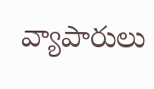వ్యాపారులు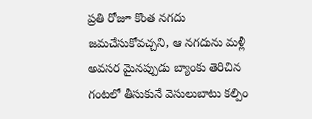ప్రతి రోజూ కొంత నగదు జమచేసుకోవచ్చని, ఆ నగదును మళ్లీ అవసర మైనప్పుడు బ్యాంకు తెరిచిన గంటలో తీసుకునే వెసులుబాటు కల్పిం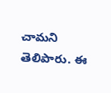చామని తెలిపారు. ఈ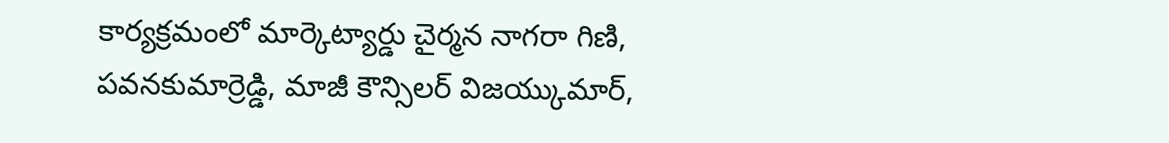కార్యక్రమంలో మార్కెట్యార్డు చైర్మన నాగరా గిణి, పవనకుమార్రెడ్డి, మాజీ కౌన్సిలర్ విజయ్కుమార్,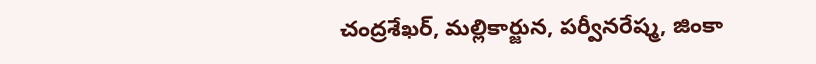చంద్రశేఖర్, మల్లికార్జున, పర్వీనరేష్మ, జింకా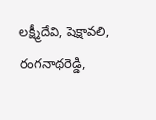లక్ష్మీదేవి, షెక్షావలి, రంగనాథరెడ్డి,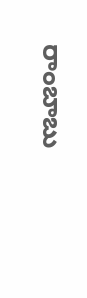రాంబాబు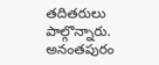తదితరులు పాల్గొన్నారు.
అనంతపురం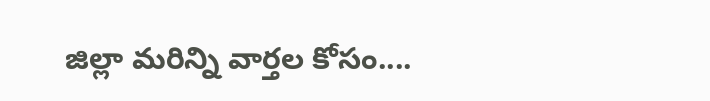జిల్లా మరిన్ని వార్తల కోసం....